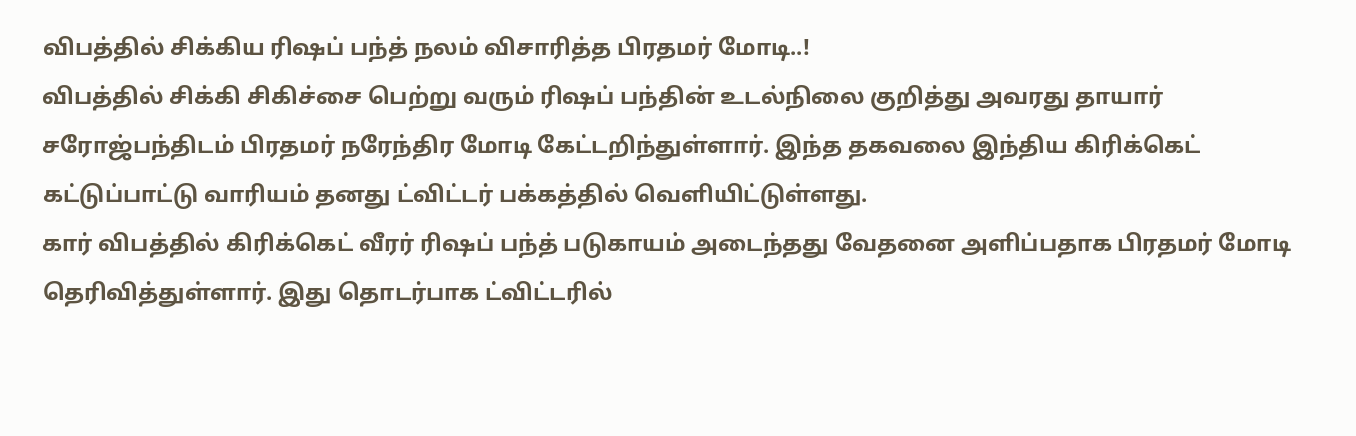விபத்தில் சிக்கிய ரிஷப் பந்த் நலம் விசாரித்த பிரதமர் மோடி..!
விபத்தில் சிக்கி சிகிச்சை பெற்று வரும் ரிஷப் பந்தின் உடல்நிலை குறித்து அவரது தாயார் சரோஜ்பந்திடம் பிரதமர் நரேந்திர மோடி கேட்டறிந்துள்ளார். இந்த தகவலை இந்திய கிரிக்கெட் கட்டுப்பாட்டு வாரியம் தனது ட்விட்டர் பக்கத்தில் வெளியிட்டுள்ளது.
கார் விபத்தில் கிரிக்கெட் வீரர் ரிஷப் பந்த் படுகாயம் அடைந்தது வேதனை அளிப்பதாக பிரதமர் மோடி தெரிவித்துள்ளார். இது தொடர்பாக ட்விட்டரில்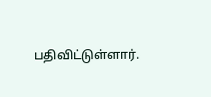பதிவிட்டுள்ளார்.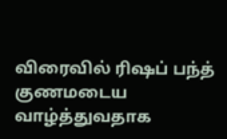விரைவில் ரிஷப் பந்த் குணமடைய வாழ்த்துவதாக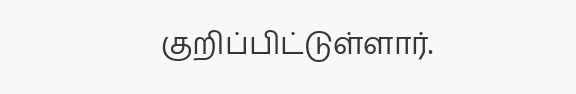குறிப்பிட்டுள்ளார்.